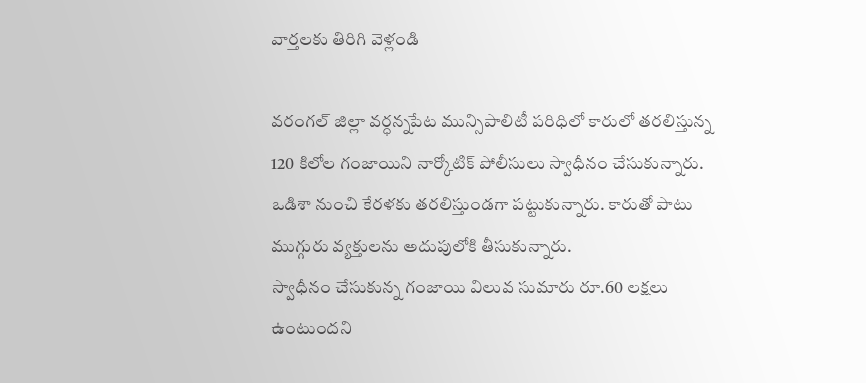వార్తలకు తిరిగి వెళ్లండి

వరంగల్ జిల్లా వర్ధన్నపేట మున్సిపాలిటీ పరిధిలో కారులో తరలిస్తున్న 120 కిలోల గంజాయిని నార్కోటిక్ పోలీసులు స్వాధీనం చేసుకున్నారు. ఒడిశా నుంచి కేరళకు తరలిస్తుండగా పట్టుకున్నారు. కారుతో పాటు ముగ్గురు వ్యక్తులను అదుపులోకి తీసుకున్నారు.
స్వాధీనం చేసుకున్న గంజాయి విలువ సుమారు రూ.60 లక్షలు ఉంటుందని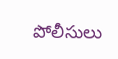పోలీసులు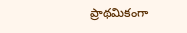ప్రాథమికంగా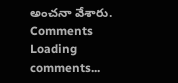అంచనా వేశారు.
Comments
Loading comments...